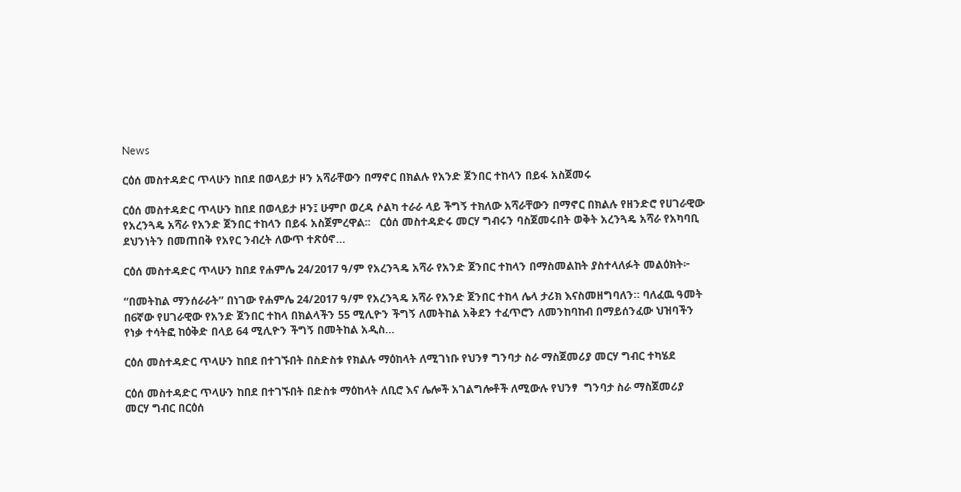News

ርዕሰ መስተዳድር ጥላሁን ከበደ በወላይታ ዞን አሻራቸውን በማኖር በክልሉ የአንድ ጀንበር ተከላን በይፋ አስጀመሩ

ርዕሰ መስተዳድር ጥላሁን ከበደ በወላይታ ዞን፤ ሁምቦ ወረዳ ሶልካ ተራራ ላይ ችግኝ ተክለው አሻራቸውን በማኖር በክልሉ የዘንድሮ የሀገራዊው የአረንጓዴ አሻራ የአንድ ጀንበር ተከላን በይፋ አስጀምረዋል፡፡   ርዕሰ መስተዳድሩ መርሃ ግብሩን ባስጀመሩበት ወቅት አረንጓዴ አሻራ የአካባቢ ደህንነትን በመጠበቅ የአየር ንብረት ለውጥ ተጽዕኖ…

ርዕሰ መስተዳድር ጥላሁን ከበደ የሐምሌ 24/2017 ዓ/ም የአረንጓዴ አሻራ የአንድ ጀንበር ተከላን በማስመልከት ያስተላለፉት መልዕክት፦

“በመትከል ማንሰራራት” በነገው የሐምሌ 24/2017 ዓ/ም የአረንጓዴ አሻራ የአንድ ጀንበር ተከላ ሌላ ታሪክ እናስመዘግባለን። ባለፈዉ ዓመት በ6ኛው የሀገራዊው የአንድ ጀንበር ተከላ በክልላችን 55 ሚሊዮን ችግኝ ለመትከል አቅደን ተፈጥሮን ለመንከባከብ በማይሰንፈው ህዝባችን የነቃ ተሳትፎ ከዕቅድ በላይ 64 ሚሊዮን ችግኝ በመትከል አዲስ…

ርዕሰ መስተዳድር ጥላሁን ከበደ በተገኙበት በስድስቱ የክልሉ ማዕከላት ለሚገነቡ የህንፃ ግንባታ ስራ ማስጀመሪያ መርሃ ግብር ተካሄደ

ርዕሰ መስተዳድር ጥላሁን ከበደ በተገኙበት በድስቱ ማዕከላት ለቢሮ እና ሌሎች አገልግሎቶች ለሚውሉ የህንፃ  ግንባታ ስራ ማስጀመሪያ መርሃ ግብር በርዕሰ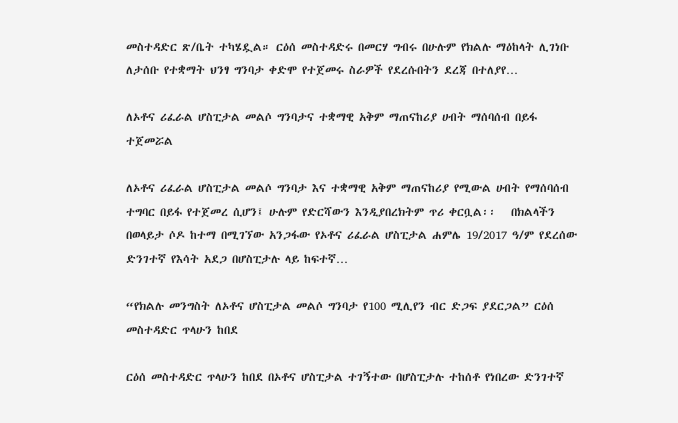መስተዳድር ጽ/ቤት ተካሄዷል። ርዕሰ መስተዳድሩ በመርሃ ግብሩ በሁሉም የክልሉ ማዕከላት ሊገነቡ ለታሰቡ የተቋማት ህንፃ ግንባታ ቀድሞ የተጀመሩ ስራዎች የደረሱበትን ደረጃ በተለያየ…

ለኦቶና ሪፈራል ሆስፒታል መልሶ ግንባታና ተቋማዊ አቅም ማጠናከሪያ ሀብት ማሰባሰብ በይፋ ተጀመሯል

ለኦቶና ሪፈራል ሆስፒታል መልሶ ግንባታ እና ተቋማዊ አቅም ማጠናከሪያ የሚውል ሀብት የማሰባሰብ ተግባር በይፋ የተጀመረ ሲሆን፤ ሁሉም የድርሻውን እንዲያበረክትም ጥሪ ቀርቧል፡፡   በክልላችን በወላይታ ሶዶ ከተማ በሚገኘው አንጋፋው የኦቶና ሪፈራል ሆስፒታል ሐምሌ 19/2017 ዓ/ም የደረሰው ድንገተኛ የእሳት አደጋ በሆስፒታሉ ላይ ከፍተኛ…

“የክልሉ መንግስት ለኦቶና ሆስፒታል መልሶ ግንባታ የ100 ሚሊየን ብር ድጋፍ ያደርጋል” ርዕሰ መስተዳድር ጥላሁን ከበደ

ርዕሰ መስተዳድር ጥላሁን ከበደ በኦቶና ሆስፒታል ተገኝተው በሆስፒታሉ ተከሰቶ የነበረው ድንገተኛ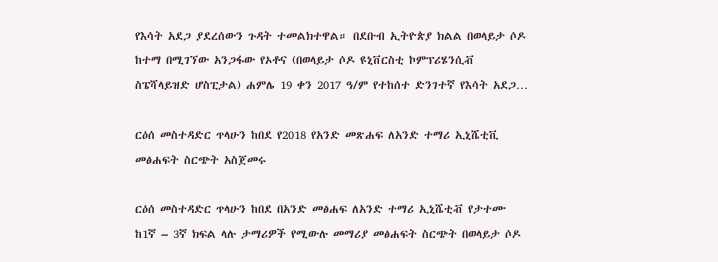የእሳት አደጋ ያደረሰውን ጉዳት ተመልክተዋል። በደቡብ ኢትዮጵያ ክልል በወላይታ ሶዶ ከተማ በሚገኘው አንጋፋው የኦቶና (በወላይታ ሶዶ ዩኒቨርስቲ ኮምፕሪሄንሲቭ ስፔሻላይዝድ ሆስፒታል) ሐምሌ 19 ቀን 2017 ዓ/ም የተከሰተ ድንገተኛ የእሳት አደጋ…

ርዕሰ መስተዳድር ጥላሁን ከበደ የ2018 የአንድ መጽሐፍ ለአንድ ተማሪ ኢኒሼቲቪ መፅሐፍት ስርጭት አስጀመሩ

ርዕሰ መስተዳድር ጥላሁን ከበደ በአንድ መፅሐፍ ለአንድ ተማሪ ኢኒሼቲቭ የታተሙ ከ1ኛ – 3ኛ ክፍል ላሉ ታማሪዎች የሚውሉ መማሪያ መፅሐፍት ስርጭት በወላይታ ሶዶ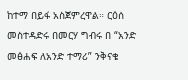ከተማ በይፋ አስጀምረዋል። ርዕሰ መስተዳድሩ በመርሃ ግብሩ በ “አንድ መፅሐፍ ለአንድ ተማሪ” ንቅናቄ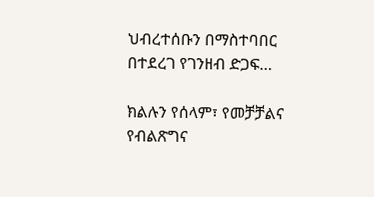ህብረተሰቡን በማስተባበር በተደረገ የገንዘብ ድጋፍ…

ክልሉን የሰላም፣ የመቻቻልና የብልጽግና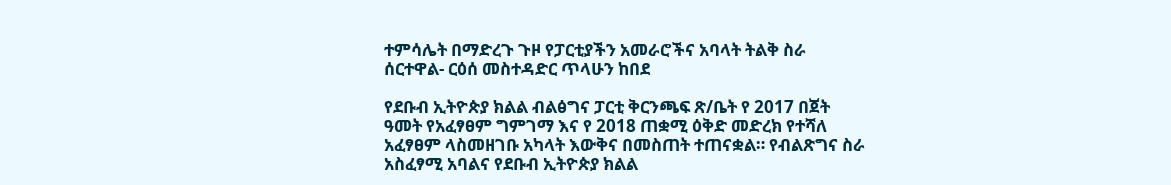ተምሳሌት በማድረጉ ጉዞ የፓርቲያችን አመራሮችና አባላት ትልቅ ስራ ሰርተዋል- ርዕሰ መስተዳድር ጥላሁን ከበደ

የደቡብ ኢትዮጵያ ክልል ብልፅግና ፓርቲ ቅርንጫፍ ጽ/ቤት የ 2017 በጀት ዓመት የአፈፃፀም ግምገማ እና የ 2018 ጠቋሚ ዕቅድ መድረክ የተሻለ አፈፃፀም ላስመዘገቡ አካላት እውቅና በመስጠት ተጠናቋል። የብልጽግና ስራ አስፈፃሚ አባልና የደቡብ ኢትዮጵያ ክልል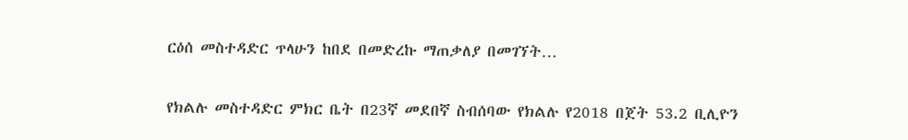ርዕሰ መስተዳድር ጥላሁን ከበደ በመድረኩ ማጠቃለያ በመገኘት…

የክልሉ መስተዳድር ምክር ቤት በ23ኛ መደበኛ ስብሰባው የክልሉ የ2018 በጀት 53.2 ቢሊዮን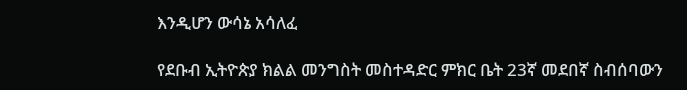እንዲሆን ውሳኔ አሳለፈ

የደቡብ ኢትዮጵያ ክልል መንግስት መስተዳድር ምክር ቤት 23ኛ መደበኛ ስብሰባውን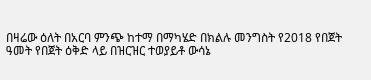በዛሬው ዕለት በአርባ ምንጭ ከተማ በማካሄድ በክልሉ መንግስት የ2018 የበጀት ዓመት የበጀት ዕቅድ ላይ በዝርዝር ተወያይቶ ውሳኔ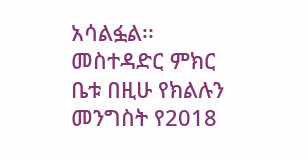አሳልፏል፡፡ መስተዳድር ምክር ቤቱ በዚሁ የክልሉን መንግስት የ2018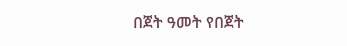በጀት ዓመት የበጀት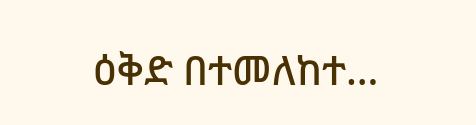ዕቅድ በተመለከተ…